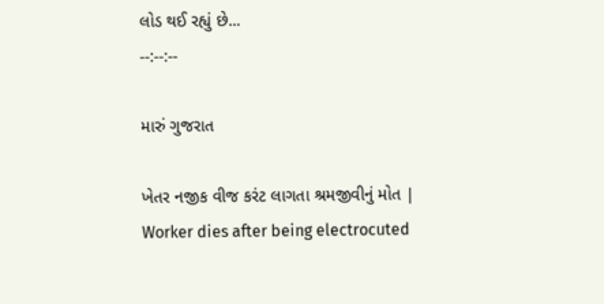લોડ થઈ રહ્યું છે...
--:--:--

મારું ગુજરાત

ખેતર નજીક વીજ કરંટ લાગતા શ્રમજીવીનું મોત | Worker dies after being electrocuted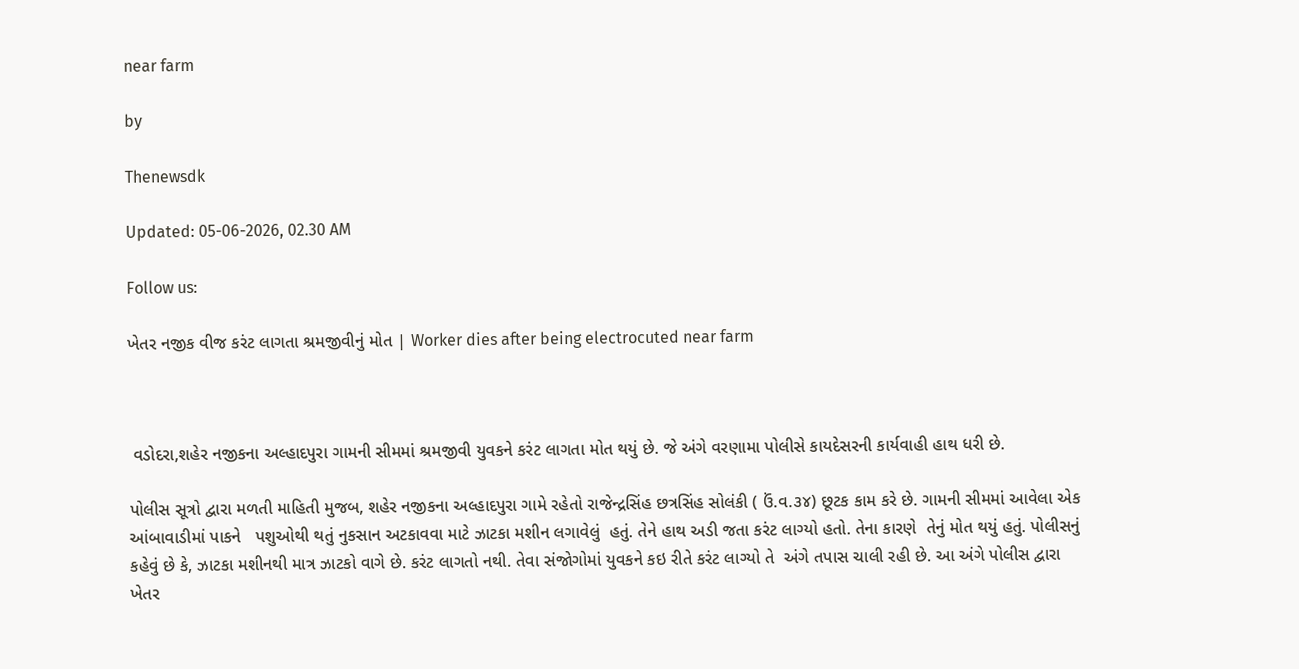near farm

by

Thenewsdk

Updated: 05-06-2026, 02.30 AM

Follow us:

ખેતર નજીક વીજ કરંટ લાગતા શ્રમજીવીનું મોત | Worker dies after being electrocuted near farm



 વડોદરા,શહેર નજીકના અલ્હાદપુરા ગામની સીમમાં શ્રમજીવી યુવકને કરંટ લાગતા મોત થયું છે. જે અંગે વરણામા પોલીસે કાયદેસરની કાર્યવાહી હાથ ધરી છે.

પોલીસ સૂત્રો દ્વારા મળતી માહિતી મુજબ, શહેર નજીકના અલ્હાદપુરા ગામે રહેતો રાજેન્દ્રસિંહ છત્રસિંહ સોલંકી ( ઉં.વ.૩૪) છૂટક કામ કરે છે. ગામની સીમમાં આવેલા એક  આંબાવાડીમાં પાકને   પશુઓથી થતું નુકસાન અટકાવવા માટે ઝાટકા મશીન લગાવેલું  હતું. તેને હાથ અડી જતા કરંટ લાગ્યો હતો. તેના કારણે  તેનું મોત થયું હતું. પોલીસનું કહેવું છે કે, ઝાટકા મશીનથી માત્ર ઝાટકો વાગે છે. કરંટ લાગતો નથી. તેવા સંજોગોમાં યુવકને કઇ રીતે કરંટ લાગ્યો તે  અંગે તપાસ ચાલી રહી છે. આ અંગે પોલીસ દ્વારા ખેતર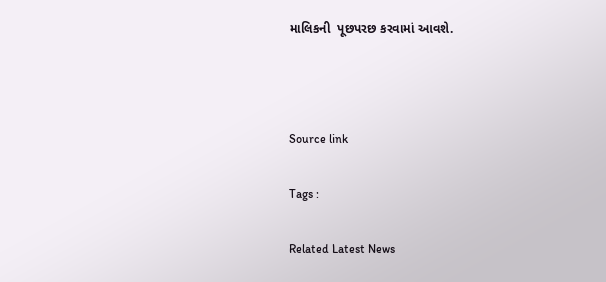માલિકની  પૂછપરછ કરવામાં આવશે.



Source link

Tags :

Related Latest News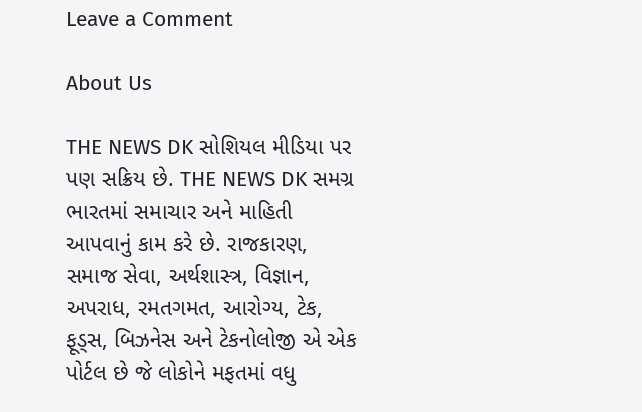Leave a Comment

About Us

THE NEWS DK સોશિયલ મીડિયા પર પણ સક્રિય છે. THE NEWS DK સમગ્ર ભારતમાં સમાચાર અને માહિતી આપવાનું કામ કરે છે. રાજકારણ, સમાજ સેવા, અર્થશાસ્ત્ર, વિજ્ઞાન, અપરાધ, રમતગમત, આરોગ્ય, ટેક, ફૂડ્સ, બિઝનેસ અને ટેકનોલોજી એ એક પોર્ટલ છે જે લોકોને મફતમાં વધુ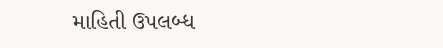માહિતી ઉપલબ્ધ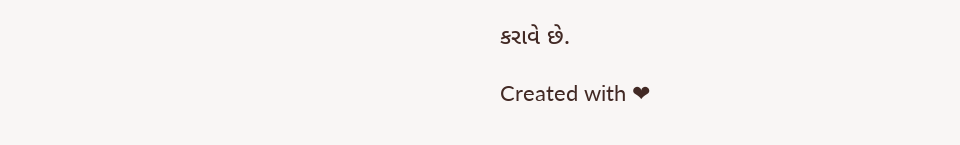કરાવે છે.

Created with ❤